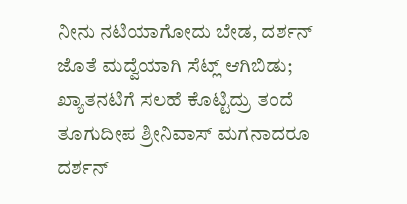ನೀನು ನಟಿಯಾಗೋದು ಬೇಡ, ದರ್ಶನ್ ಜೊತೆ ಮದ್ವೆಯಾಗಿ ಸೆಟ್ಲ್ ಆಗಿಬಿಡು; ಖ್ಯಾತನಟಿಗೆ ಸಲಹೆ ಕೊಟ್ಟಿದ್ರು ತಂದೆ
ತೂಗುದೀಪ ಶ್ರೀನಿವಾಸ್ ಮಗನಾದರೂ ದರ್ಶನ್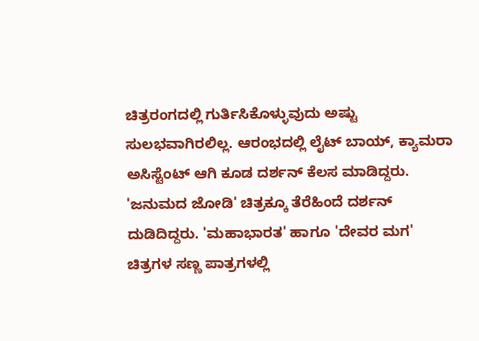ಚಿತ್ರರಂಗದಲ್ಲಿ ಗುರ್ತಿಸಿಕೊಳ್ಳುವುದು ಅಷ್ಟು ಸುಲಭವಾಗಿರಲಿಲ್ಲ. ಆರಂಭದಲ್ಲಿ ಲೈಟ್ ಬಾಯ್, ಕ್ಯಾಮರಾ ಅಸಿಸ್ಟೆಂಟ್ ಆಗಿ ಕೂಡ ದರ್ಶನ್ ಕೆಲಸ ಮಾಡಿದ್ದರು. 'ಜನುಮದ ಜೋಡಿ' ಚಿತ್ರಕ್ಕೂ ತೆರೆಹಿಂದೆ ದರ್ಶನ್ ದುಡಿದಿದ್ದರು. 'ಮಹಾಭಾರತ' ಹಾಗೂ 'ದೇವರ ಮಗ' ಚಿತ್ರಗಳ ಸಣ್ಣ ಪಾತ್ರಗಳಲ್ಲಿ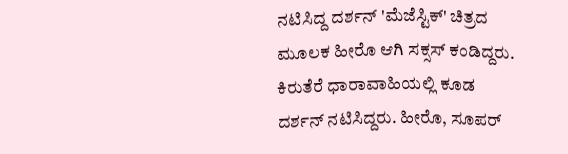ನಟಿಸಿದ್ದ ದರ್ಶನ್ 'ಮೆಜೆಸ್ಟಿಕ್' ಚಿತ್ರದ ಮೂಲಕ ಹೀರೊ ಆಗಿ ಸಕ್ಸಸ್ ಕಂಡಿದ್ದರು.
ಕಿರುತೆರೆ ಧಾರಾವಾಹಿಯಲ್ಲಿ ಕೂಡ ದರ್ಶನ್ ನಟಿಸಿದ್ದರು. ಹೀರೊ, ಸೂಪರ್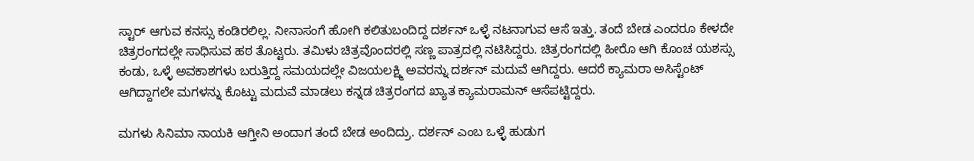ಸ್ಟಾರ್ ಆಗುವ ಕನಸ್ಸು ಕಂಡಿರಲಿಲ್ಲ. ನೀನಾಸಂಗೆ ಹೋಗಿ ಕಲಿತುಬಂದಿದ್ದ ದರ್ಶನ್ ಒಳ್ಳೆ ನಟನಾಗುವ ಆಸೆ ಇತ್ತು. ತಂದೆ ಬೇಡ ಎಂದರೂ ಕೇಳದೇ ಚಿತ್ರರಂಗದಲ್ಲೇ ಸಾಧಿಸುವ ಹಠ ತೊಟ್ಟರು. ತಮಿಳು ಚಿತ್ರವೊಂದರಲ್ಲಿ ಸಣ್ಣ ಪಾತ್ರದಲ್ಲಿ ನಟಿಸಿದ್ದರು. ಚಿತ್ರರಂಗದಲ್ಲಿ ಹೀರೊ ಆಗಿ ಕೊಂಚ ಯಶಸ್ಸು ಕಂಡು, ಒಳ್ಳೆ ಅವಕಾಶಗಳು ಬರುತ್ತಿದ್ದ ಸಮಯದಲ್ಲೇ ವಿಜಯಲಕ್ಷ್ಮಿ ಅವರನ್ನು ದರ್ಶನ್ ಮದುವೆ ಆಗಿದ್ದರು. ಆದರೆ ಕ್ಯಾಮರಾ ಅಸಿಸ್ಟೆಂಟ್ ಆಗಿದ್ದಾಗಲೇ ಮಗಳನ್ನು ಕೊಟ್ಟು ಮದುವೆ ಮಾಡಲು ಕನ್ನಡ ಚಿತ್ರರಂಗದ ಖ್ಯಾತ ಕ್ಯಾಮರಾಮನ್ ಆಸೆಪಟ್ಟಿದ್ದರು.

ಮಗಳು ಸಿನಿಮಾ ನಾಯಕಿ ಆಗ್ತೀನಿ ಅಂದಾಗ ತಂದೆ ಬೇಡ ಅಂದಿದ್ರು. ದರ್ಶನ್ ಎಂಬ ಒಳ್ಳೆ ಹುಡುಗ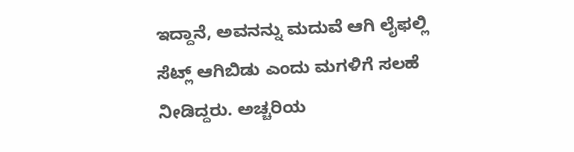ಇದ್ದಾನೆ, ಅವನನ್ನು ಮದುವೆ ಆಗಿ ಲೈಫಲ್ಲಿ ಸೆಟ್ಲ್ ಆಗಿಬಿಡು ಎಂದು ಮಗಳಿಗೆ ಸಲಹೆ ನೀಡಿದ್ದರು. ಅಚ್ಚರಿಯ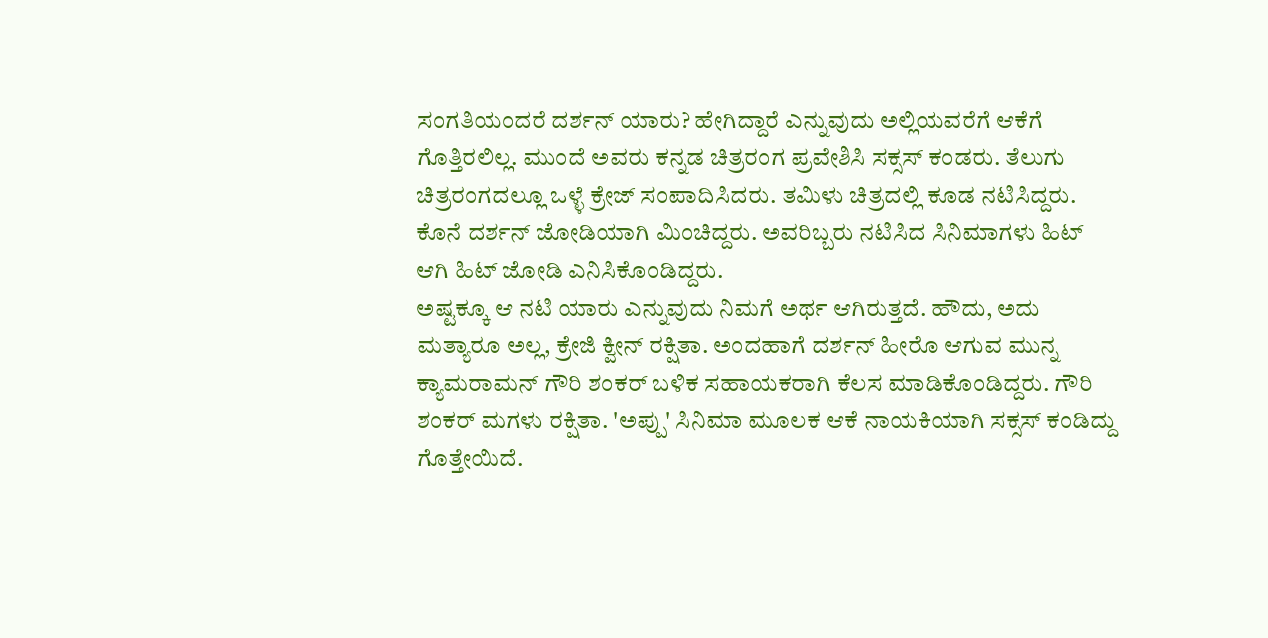ಸಂಗತಿಯಂದರೆ ದರ್ಶನ್ ಯಾರು? ಹೇಗಿದ್ದಾರೆ ಎನ್ನುವುದು ಅಲ್ಲಿಯವರೆಗೆ ಆಕೆಗೆ ಗೊತ್ತಿರಲಿಲ್ಲ. ಮುಂದೆ ಅವರು ಕನ್ನಡ ಚಿತ್ರರಂಗ ಪ್ರವೇಶಿಸಿ ಸಕ್ಸಸ್ ಕಂಡರು. ತೆಲುಗು ಚಿತ್ರರಂಗದಲ್ಲೂ ಒಳ್ಳೆ ಕ್ರೇಜ್ ಸಂಪಾದಿಸಿದರು. ತಮಿಳು ಚಿತ್ರದಲ್ಲಿ ಕೂಡ ನಟಿಸಿದ್ದರು. ಕೊನೆ ದರ್ಶನ್ ಜೋಡಿಯಾಗಿ ಮಿಂಚಿದ್ದರು. ಅವರಿಬ್ಬರು ನಟಿಸಿದ ಸಿನಿಮಾಗಳು ಹಿಟ್ ಆಗಿ ಹಿಟ್ ಜೋಡಿ ಎನಿಸಿಕೊಂಡಿದ್ದರು.
ಅಷ್ಟಕ್ಕೂ ಆ ನಟಿ ಯಾರು ಎನ್ನುವುದು ನಿಮಗೆ ಅರ್ಥ ಆಗಿರುತ್ತದೆ. ಹೌದು, ಅದು ಮತ್ಯಾರೂ ಅಲ್ಲ, ಕ್ರೇಜಿ ಕ್ವೀನ್ ರಕ್ಷಿತಾ. ಅಂದಹಾಗೆ ದರ್ಶನ್ ಹೀರೊ ಆಗುವ ಮುನ್ನ ಕ್ಯಾಮರಾಮನ್ ಗೌರಿ ಶಂಕರ್ ಬಳಿಕ ಸಹಾಯಕರಾಗಿ ಕೆಲಸ ಮಾಡಿಕೊಂಡಿದ್ದರು. ಗೌರಿ ಶಂಕರ್ ಮಗಳು ರಕ್ಷಿತಾ. 'ಅಪ್ಪು' ಸಿನಿಮಾ ಮೂಲಕ ಆಕೆ ನಾಯಕಿಯಾಗಿ ಸಕ್ಸಸ್ ಕಂಡಿದ್ದು ಗೊತ್ತೇಯಿದೆ.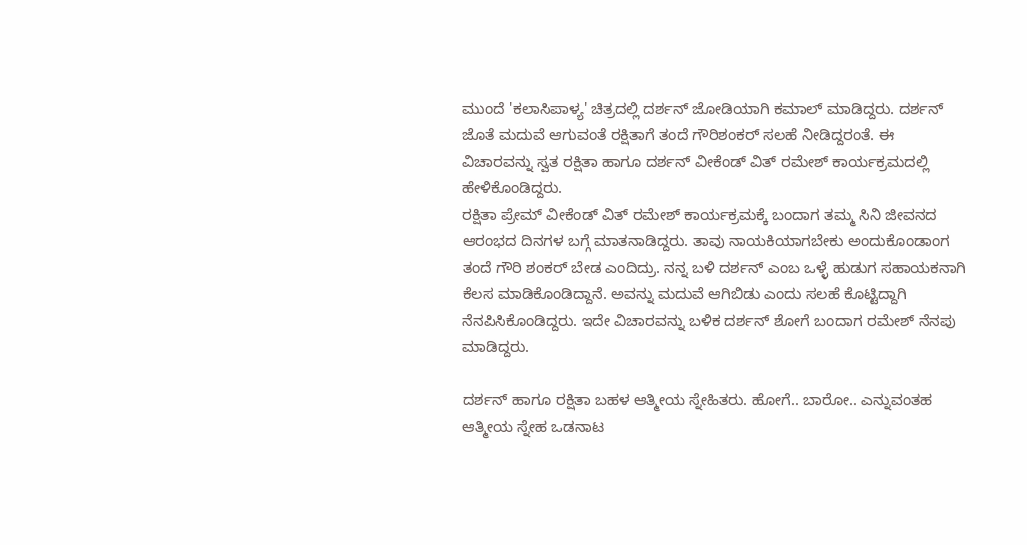ಮುಂದೆ 'ಕಲಾಸಿಪಾಳ್ಯ' ಚಿತ್ರದಲ್ಲಿ ದರ್ಶನ್ ಜೋಡಿಯಾಗಿ ಕಮಾಲ್ ಮಾಡಿದ್ದರು. ದರ್ಶನ್ ಜೊತೆ ಮದುವೆ ಆಗುವಂತೆ ರಕ್ಷಿತಾಗೆ ತಂದೆ ಗೌರಿಶಂಕರ್ ಸಲಹೆ ನೀಡಿದ್ದರಂತೆ. ಈ ವಿಚಾರವನ್ನು ಸ್ವತ ರಕ್ಷಿತಾ ಹಾಗೂ ದರ್ಶನ್ ವೀಕೆಂಡ್ ವಿತ್ ರಮೇಶ್ ಕಾರ್ಯಕ್ರಮದಲ್ಲಿ ಹೇಳಿಕೊಂಡಿದ್ದರು.
ರಕ್ಷಿತಾ ಪ್ರೇಮ್ ವೀಕೆಂಡ್ ವಿತ್ ರಮೇಶ್ ಕಾರ್ಯಕ್ರಮಕ್ಕೆ ಬಂದಾಗ ತಮ್ಮ ಸಿನಿ ಜೀವನದ ಆರಂಭದ ದಿನಗಳ ಬಗ್ಗೆ ಮಾತನಾಡಿದ್ದರು. ತಾವು ನಾಯಕಿಯಾಗಬೇಕು ಅಂದುಕೊಂಡಾಂಗ ತಂದೆ ಗೌರಿ ಶಂಕರ್ ಬೇಡ ಎಂದಿದ್ರು. ನನ್ನ ಬಳಿ ದರ್ಶನ್ ಎಂಬ ಒಳ್ಳೆ ಹುಡುಗ ಸಹಾಯಕನಾಗಿ ಕೆಲಸ ಮಾಡಿಕೊಂಡಿದ್ದಾನೆ. ಅವನ್ನು ಮದುವೆ ಆಗಿಬಿಡು ಎಂದು ಸಲಹೆ ಕೊಟ್ಟಿದ್ದಾಗಿ ನೆನಪಿಸಿಕೊಂಡಿದ್ದರು. ಇದೇ ವಿಚಾರವನ್ನು ಬಳಿಕ ದರ್ಶನ್ ಶೋಗೆ ಬಂದಾಗ ರಮೇಶ್ ನೆನಪು ಮಾಡಿದ್ದರು.

ದರ್ಶನ್ ಹಾಗೂ ರಕ್ಷಿತಾ ಬಹಳ ಆತ್ಮೀಯ ಸ್ನೇಹಿತರು. ಹೋಗೆ.. ಬಾರೋ.. ಎನ್ನುವಂತಹ ಆತ್ಮೀಯ ಸ್ನೇಹ ಒಡನಾಟ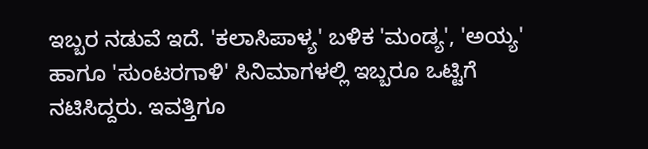ಇಬ್ಬರ ನಡುವೆ ಇದೆ. 'ಕಲಾಸಿಪಾಳ್ಯ' ಬಳಿಕ 'ಮಂಡ್ಯ', 'ಅಯ್ಯ' ಹಾಗೂ 'ಸುಂಟರಗಾಳಿ' ಸಿನಿಮಾಗಳಲ್ಲಿ ಇಬ್ಬರೂ ಒಟ್ಟಿಗೆ ನಟಿಸಿದ್ದರು. ಇವತ್ತಿಗೂ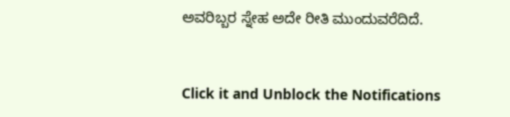ಅವರಿಬ್ಬರ ಸ್ನೇಹ ಅದೇ ರೀತಿ ಮುಂದುವರೆದಿದೆ.


Click it and Unblock the Notifications